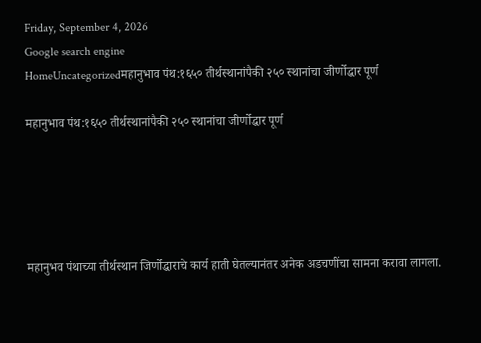Friday, September 4, 2026
Google search engine
HomeUncategorizedमहानुभाव पंथ:१६५० तीर्थस्थानांपैकी २५० स्थानांचा जीर्णोद्धार पूर्ण

महानुभाव पंथ:१६५० तीर्थस्थानांपैकी २५० स्थानांचा जीर्णोद्धार पूर्ण





महानुभव पंथाच्या तीर्थस्थान जिर्णोद्धाराचे कार्य हाती घेतल्यानंतर अनेक अडचणींचा सामना करावा लागला.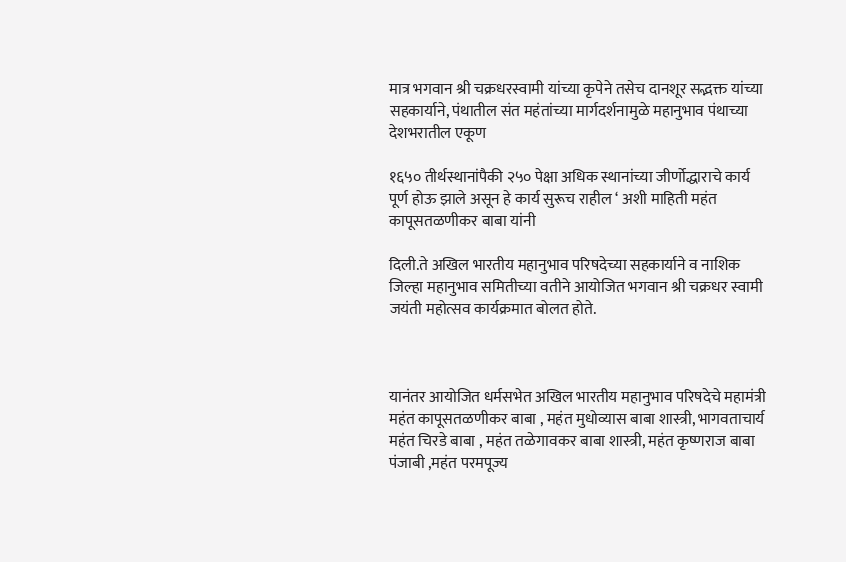मात्र भगवान श्री चक्रधरस्वामी यांच्या कृपेने तसेच दानशूर सद्भक्त यांच्या सहकार्याने, पंथातील संत महंतांच्या मार्गदर्शनामुळे महानुभाव पंथाच्या देशभरातील एकूण

१६५० तीर्थस्थानांपैकी २५० पेक्षा अधिक स्थानांच्या जीर्णोद्धाराचे कार्य पूर्ण होऊ झाले असून हे कार्य सुरूच राहील ‘ अशी माहिती महंत कापूसतळणीकर बाबा यांनी

दिली.ते अखिल भारतीय महानुभाव परिषदेच्या सहकार्याने व नाशिक जिल्हा महानुभाव समितीच्या वतीने आयोजित भगवान श्री चक्रधर स्वामी जयंती महोत्सव कार्यक्रमात बोलत होते.



यानंतर आयोजित धर्मसभेत अखिल भारतीय महानुभाव परिषदेचे महामंत्री महंत कापूसतळणीकर बाबा , महंत मुधोव्यास बाबा शास्त्री, भागवताचार्य महंत चिरडे बाबा , महंत तळेगावकर बाबा शास्त्री, महंत कृष्णराज बाबा पंजाबी ,महंत परमपूज्य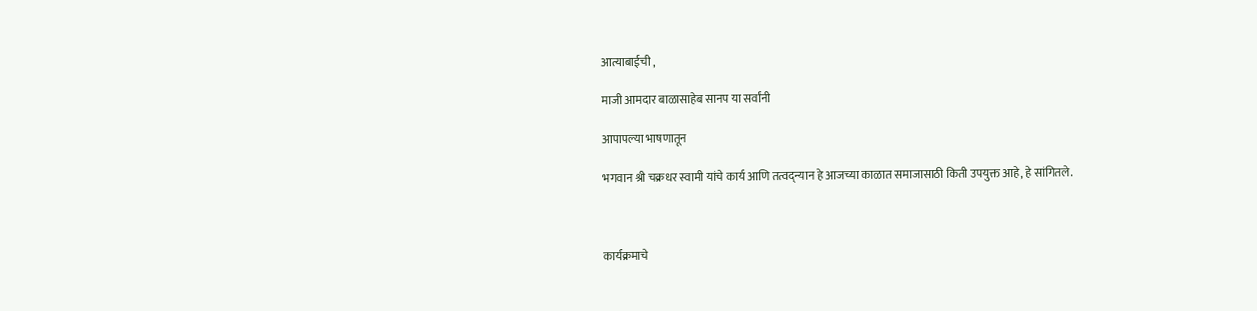आत्याबाईची ,

माजी आमदार बाळासाहेब सानप या सर्वांनी

आपापल्या भाषणातून

भगवान श्री चक्रधर स्वामी यांचे कार्य आणि तत्वद्न्यान हे आजच्या काळात समाजासाठी किती उपयुक्त आहे, हे सांगितले.



कार्यक्रमाचे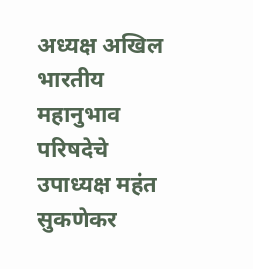अध्यक्ष अखिल भारतीय महानुभाव परिषदेचे उपाध्यक्ष महंत सुकणेकर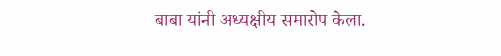बाबा यांनी अध्यक्षीय समारोप केला.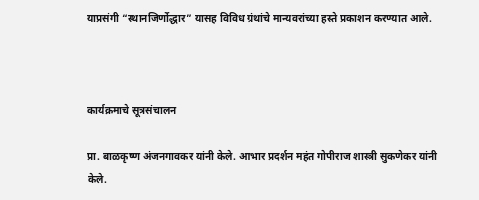याप्रसंगी “स्थानजिर्णोद्धार” यासह विविध ग्रंथांचे मान्यवरांच्या हस्ते प्रकाशन करण्यात आले.



कार्यक्रमाचे सूत्रसंचालन

प्रा. बाळकृष्ण अंजनगावकर यांनी केले. आभार प्रदर्शन महंत गोपीराज शास्त्री सुकणेकर यांनी केले.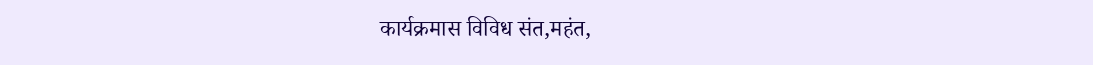कार्यक्रमास विविध संत,महंत,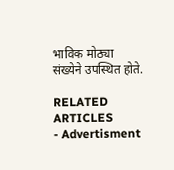भाविक मोठ्या संख्येने उपस्थित होते.

RELATED ARTICLES
- Advertisment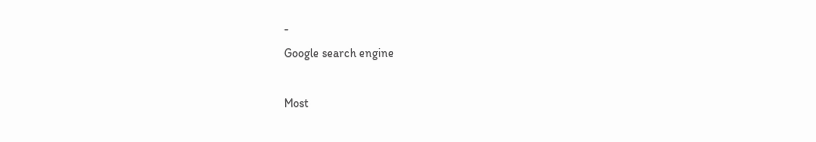-
Google search engine

Most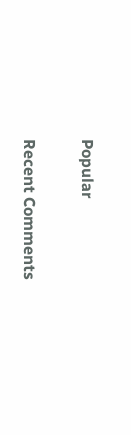Popular

Recent Comments